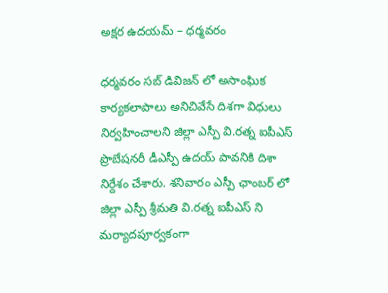అక్షర ఉదయమ్ – ధర్మవరం

ధర్మవరం సబ్ డివిజన్ లో అసాంఘిక కార్యకలాపాలు అనిచివేసే దిశగా విధులు నిర్వహించాలని జిల్లా ఎస్పీ వి.రత్న ఐపీఎస్ ప్రొబేషనరీ డీఎస్పీ ఉదయ్ పావనికి దిశా నిర్దేశం చేశారు. శనివారం ఎస్పీ ఛాంబర్ లో జిల్లా ఎస్పీ శ్రీమతి వి.రత్న ఐపీఎస్ ని మర్యాదపూర్వకంగా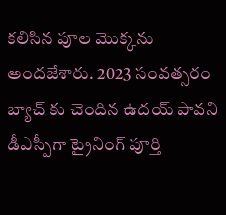కలిసిన పూల మొక్కను అందజేశారు. 2023 సంవత్సరం బ్యాచ్ కు చెందిన ఉదయ్ పావని డీఎస్పీగా ట్రైనింగ్ పూర్తి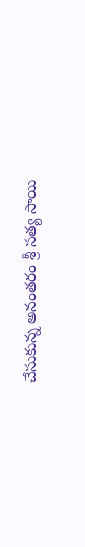చేసుకున్న అనంతరం శ్రీ సత్య సాయి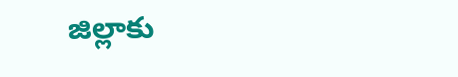జిల్లాకు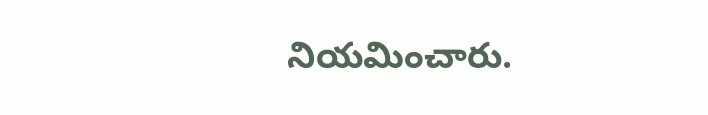నియమించారు.